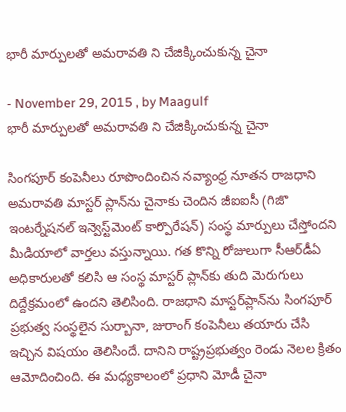భారీ మార్పులతో అమరావతి ని చేజిక్కించుకున్న చైనా

- November 29, 2015 , by Maagulf
భారీ మార్పులతో అమరావతి ని చేజిక్కించుకున్న చైనా

సింగపూర్ కంపెనీలు రూపొందించిన నవ్యాంధ్ర నూతన రాజధాని అమరావతి మాస్టర్ ప్లాన్‌ను చైనాకు చెందిన జీఐఐసీ (గిజొ ఇంటర్నేషనల్ ఇన్వెస్ట్‌మెంట్ కార్పొరేషన్) సంస్థ మార్పులు చేస్తోందని మీడియాలో వార్తలు వస్తున్నాయి. గత కొన్ని రోజులుగా సీఆర్‌డీఏ అధికారులతో కలిసి ఆ సంస్థ మాస్టర్ ప్లాన్‌కు తుది మెరుగులు దిద్దేక్రమంలో ఉందని తెలిసింది. రాజధాని మాస్టర్‌ప్లాన్‌ను సింగపూర్ ప్రభుత్వ సంస్థలైన సుర్బానా, జురాంగ్ కంపెనీలు తయారు చేసి ఇచ్చిన విషయం తెలిసిందే. దానిని రాష్ట్రప్రభుత్వం రెండు నెలల క్రితం ఆమోదించింది. ఈ మధ్యకాలంలో ప్రధాని మోడీ చైనా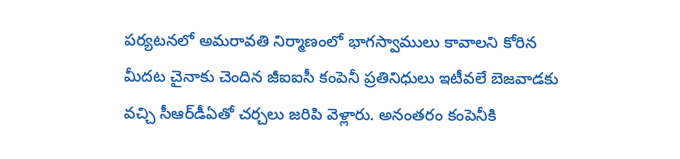పర్యటనలో అమరావతి నిర్మాణంలో భాగస్వాములు కావాలని కోరిన మీదట చైనాకు చెందిన జీఐఐసీ కంపెనీ ప్రతినిధులు ఇటీవలే బెజవాడకు వచ్చి సీఆర్‌డీఏతో చర్చలు జరిపి వెళ్లారు. అనంతరం కంపెనీకి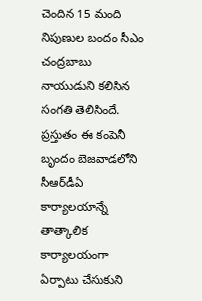చెందిన 15 మంది నిపుణుల బందం సీఎం చంద్రబాబు నాయుడుని కలిసిన సంగతి తెలిసిందే. ప్రస్తుతం ఈ కంపెనీ బృందం బెజవాడలోని సీఆర్‌డీఏ కార్యాలయాన్నే తాత్కాలిక కార్యాలయంగా ఏర్పాటు చేసుకుని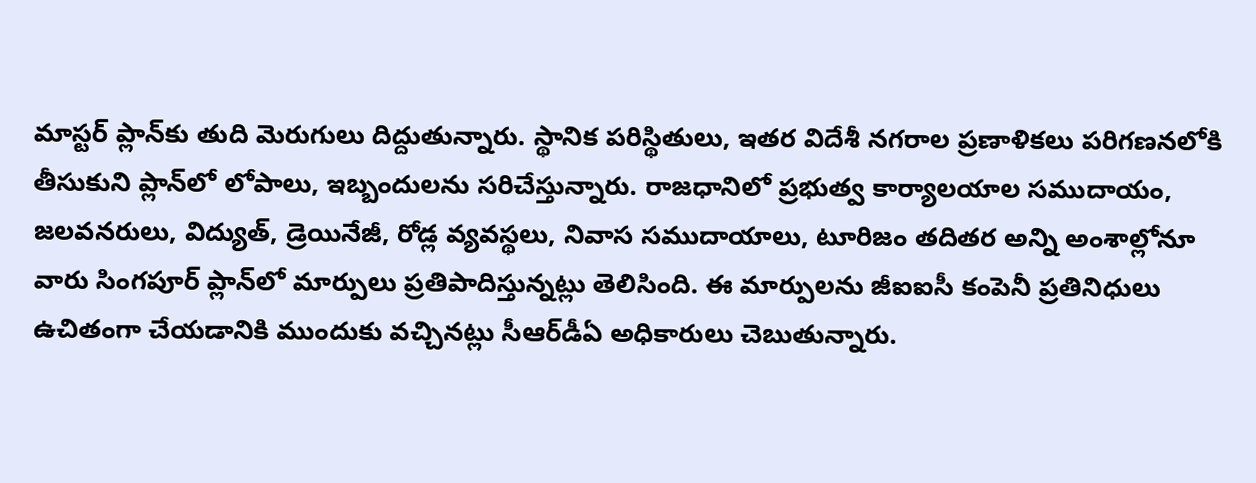మాస్టర్ ప్లాన్‌కు తుది మెరుగులు దిద్దుతున్నారు. స్థానిక పరిస్థితులు, ఇతర విదేశీ నగరాల ప్రణాళికలు పరిగణనలోకి తీసుకుని ప్లాన్‌లో లోపాలు, ఇబ్బందులను సరిచేస్తున్నారు. రాజధానిలో ప్రభుత్వ కార్యాలయాల సముదాయం, జలవనరులు, విద్యుత్, డ్రెయినేజీ, రోడ్ల వ్యవస్థలు, నివాస సముదాయాలు, టూరిజం తదితర అన్ని అంశాల్లోనూ వారు సింగపూర్ ప్లాన్‌లో మార్పులు ప్రతిపాదిస్తున్నట్లు తెలిసింది. ఈ మార్పులను జీఐఐసీ కంపెనీ ప్రతినిధులు ఉచితంగా చేయడానికి ముందుకు వచ్చినట్లు సీఆర్‌డీఏ అధికారులు చెబుతున్నారు.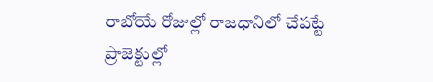రాబోయే రోజుల్లో రాజధానిలో చేపట్టే ప్రాజెక్టుల్లో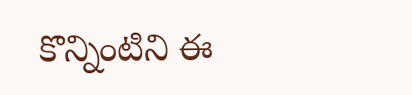కొన్నింటిని ఈ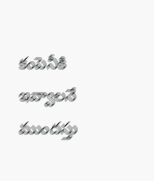కంపెనీకి ఇవ్వాలనే ముందస్తు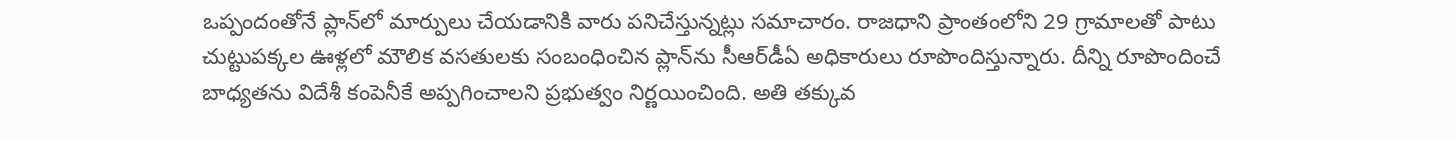ఒప్పందంతోనే ప్లాన్‌లో మార్పులు చేయడానికి వారు పనిచేస్తున్నట్లు సమాచారం. రాజధాని ప్రాంతంలోని 29 గ్రామాలతో పాటు చుట్టుపక్కల ఊళ్లలో మౌలిక వసతులకు సంబంధించిన ప్లాన్‌ను సీఆర్‌డీఏ అధికారులు రూపొందిస్తున్నారు. దీన్ని రూపొందించే బాధ్యతను విదేశీ కంపెనీకే అప్పగించాలని ప్రభుత్వం నిర్ణయించింది. అతి తక్కువ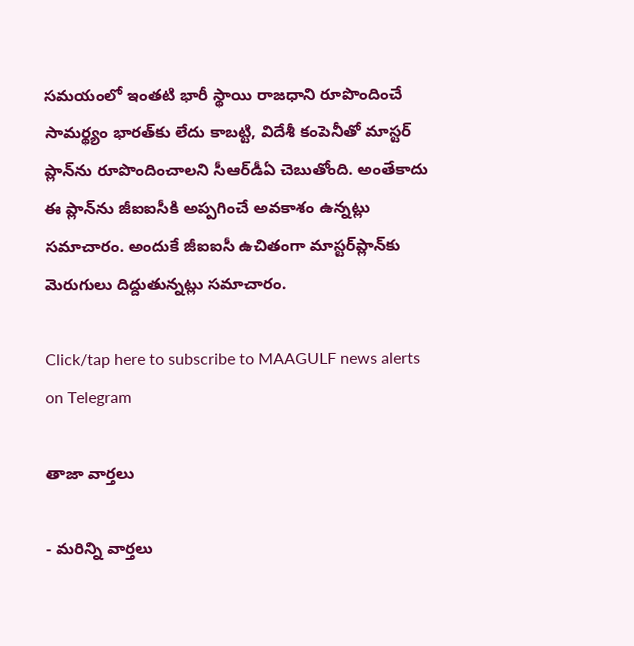సమయంలో ఇంతటి భారీ స్థాయి రాజధాని రూపొందించే సామర్థ్యం భారత్‌కు లేదు కాబట్టి, విదేశీ కంపెనీతో మాస్టర్ ప్లాన్‌ను రూపొందించాలని సీఆర్‌డీఏ చెబుతోంది. అంతేకాదు ఈ ప్లాన్‌ను జీఐఐసీకి అప్పగించే అవకాశం ఉన్నట్లు సమాచారం. అందుకే జీఐఐసీ ఉచితంగా మాస్టర్‌ప్లాన్‌కు మెరుగులు దిద్దుతున్నట్లు సమాచారం.

Click/tap here to subscribe to MAAGULF news alerts on Telegram

తాజా వార్తలు

- మరిన్ని వార్తలు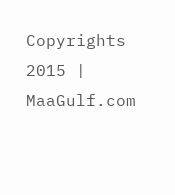Copyrights 2015 | MaaGulf.com